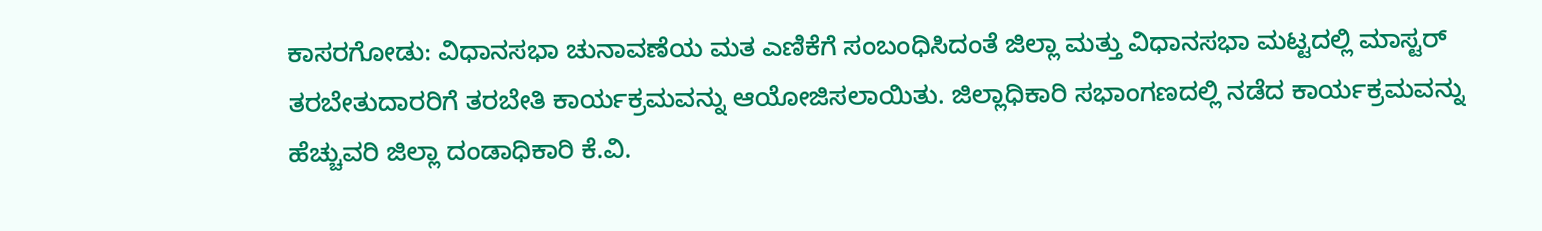ಕಾಸರಗೋಡು: ವಿಧಾನಸಭಾ ಚುನಾವಣೆಯ ಮತ ಎಣಿಕೆಗೆ ಸಂಬಂಧಿಸಿದಂತೆ ಜಿಲ್ಲಾ ಮತ್ತು ವಿಧಾನಸಭಾ ಮಟ್ಟದಲ್ಲಿ ಮಾಸ್ಟರ್ ತರಬೇತುದಾರರಿಗೆ ತರಬೇತಿ ಕಾರ್ಯಕ್ರಮವನ್ನು ಆಯೋಜಿಸಲಾಯಿತು. ಜಿಲ್ಲಾಧಿಕಾರಿ ಸಭಾಂಗಣದಲ್ಲಿ ನಡೆದ ಕಾರ್ಯಕ್ರಮವನ್ನು ಹೆಚ್ಚುವರಿ ಜಿಲ್ಲಾ ದಂಡಾಧಿಕಾರಿ ಕೆ.ವಿ.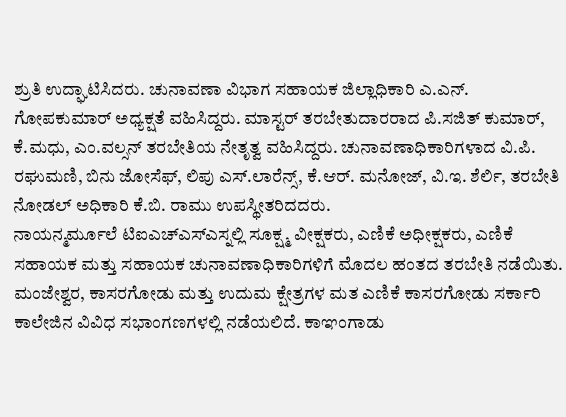ಶ್ರುತಿ ಉದ್ಘಾಟಿಸಿದರು. ಚುನಾವಣಾ ವಿಭಾಗ ಸಹಾಯಕ ಜಿಲ್ಲಾಧಿಕಾರಿ ಎ.ಎನ್. ಗೋಪಕುಮಾರ್ ಅಧ್ಯಕ್ಷತೆ ವಹಿಸಿದ್ದರು. ಮಾಸ್ಟರ್ ತರಬೇತುದಾರರಾದ ಪಿ.ಸಜಿತ್ ಕುಮಾರ್, ಕೆ.ಮಧು, ಎಂ.ವಲ್ಸನ್ ತರಬೇತಿಯ ನೇತೃತ್ವ ವಹಿಸಿದ್ದರು. ಚುನಾವಣಾಧಿಕಾರಿಗಳಾದ ವಿ.ಪಿ. ರಘುಮಣಿ, ಬಿನು ಜೋಸೆಫ್, ಲಿಪು ಎಸ್.ಲಾರೆನ್ಸ್, ಕೆ.ಆರ್. ಮನೋಜ್, ವಿ.ಇ. ಶೆರ್ಲಿ, ತರಬೇತಿ ನೋಡಲ್ ಅಧಿಕಾರಿ ಕೆ.ಬಿ. ರಾಮು ಉಪಸ್ಥೀತರಿದದರು.
ನಾಯನ್ಮರ್ಮೂಲೆ ಟಿಐಎಚ್ಎಸ್ಎಸ್ನಲ್ಲಿ ಸೂಕ್ಷ್ಮ ವೀಕ್ಷಕರು, ಎಣಿಕೆ ಅಧೀಕ್ಷಕರು, ಎಣಿಕೆ ಸಹಾಯಕ ಮತ್ತು ಸಹಾಯಕ ಚುನಾವಣಾಧಿಕಾರಿಗಳಿಗೆ ಮೊದಲ ಹಂತದ ತರಬೇತಿ ನಡೆಯಿತು. ಮಂಜೇಶ್ವರ, ಕಾಸರಗೋಡು ಮತ್ತು ಉದುಮ ಕ್ಷೇತ್ರಗಳ ಮತ ಎಣಿಕೆ ಕಾಸರಗೋಡು ಸರ್ಕಾರಿ ಕಾಲೇಜಿನ ವಿವಿಧ ಸಭಾಂಗಣಗಳಲ್ಲಿ ನಡೆಯಲಿದೆ. ಕಾಞಂಗಾಡು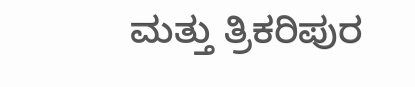ಮತ್ತು ತ್ರಿಕರಿಪುರ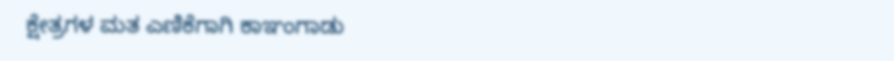ಕ್ಷೇತ್ರಗಳ ಮತ ಎಣಿಕೆಗಾಗಿ ಕಾಞಂಗಾಡು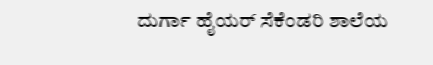ದುರ್ಗಾ ಹೈಯರ್ ಸೆಕೆಂಡರಿ ಶಾಲೆಯ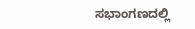ಸಭಾಂಗಣದಲ್ಲಿ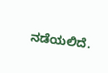ನಡೆಯಲಿದೆ.